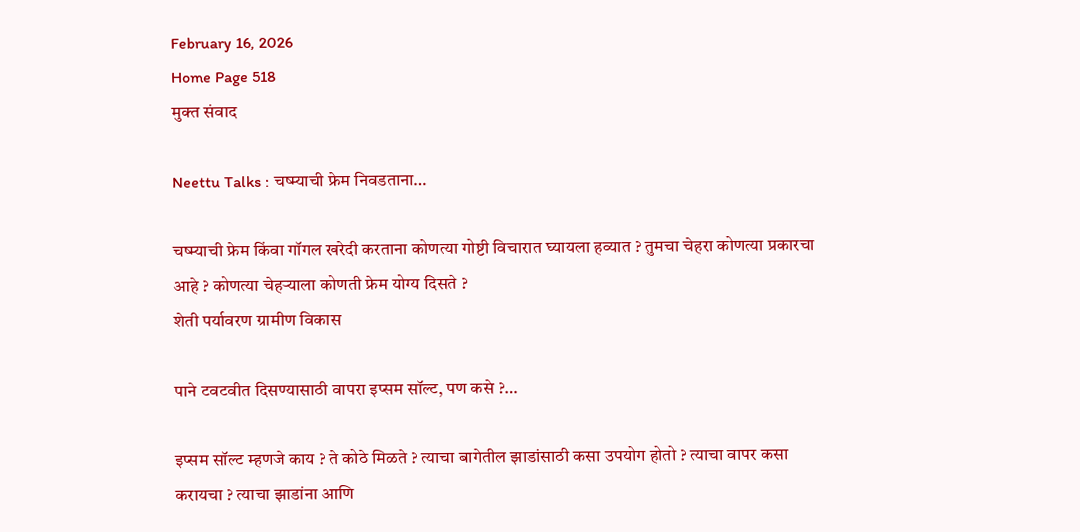February 16, 2026
Home Page 518
मुक्त संवाद

Neettu Talks : चष्म्याची फ्रेम निवडताना…

चष्म्याची फ्रेम किंवा गॉगल खरेदी करताना कोणत्या गोष्टी विचारात घ्यायला हव्यात ? तुमचा चेहरा कोणत्या प्रकारचा आहे ? कोणत्या चेहऱ्याला कोणती फ्रेम योग्य दिसते ?
शेती पर्यावरण ग्रामीण विकास

पाने टवटवीत दिसण्यासाठी वापरा इप्सम सॉल्ट, पण कसे ?…

इप्सम सॉल्ट म्हणजे काय ? ते कोठे मिळते ? त्याचा बागेतील झाडांसाठी कसा उपयोग होतो ? त्याचा वापर कसा करायचा ? त्याचा झाडांना आणि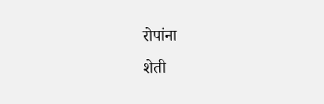रोपांना
शेती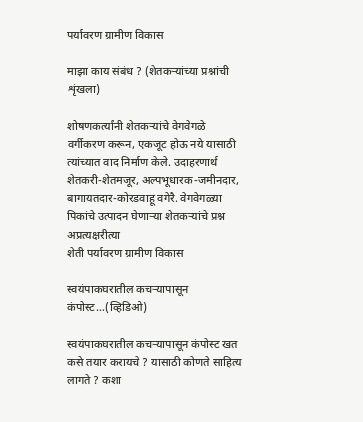पर्यावरण ग्रामीण विकास

माझा काय संबंध ? (शेतकऱ्यांच्या प्रश्नांची शृंखला)

शोषणकर्त्यांनी शेतकऱ्यांचे वेगवेगळे वर्गीकरण करून, एकजूट होऊ नये यासाठी त्यांच्यात वाद निर्माण केले. उदाहरणार्थ शेतकरी-शेतमजूर, अल्पभूधारक-जमीनदार, बागायतदार-कोरडवाहू वगेरै. वेगवेगळ्या पिकांचे उत्पादन घेणाऱ्या शेतकऱ्यांचे प्रश्न अप्रत्यक्षरीत्या
शेती पर्यावरण ग्रामीण विकास

स्वयंपाकघरातील कचऱ्यापासून कंपोस्ट…(व्हिडिओ)

स्वयंपाकघरातील कचऱ्यापासून कंपोस्ट खत कसे तयार करायचे ? यासाठी कोणते साहित्य लागते ? कशा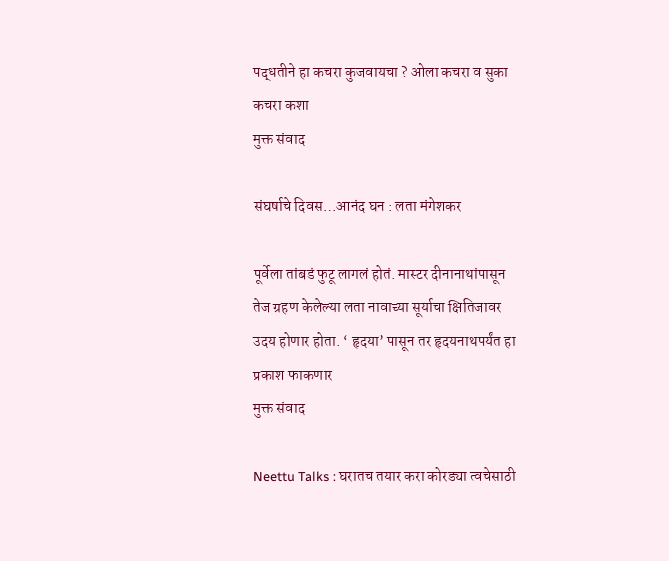पद्धतीने हा कचरा कुजवायचा ? ओला कचरा व सुका कचरा कशा
मुक्त संवाद

संघर्षाचे दिवस…आनंद घन : लता मंगेशकर

पूर्वेला तांबडं फुटू लागलं होतं. मास्टर दीनानाथांपासून तेज ग्रहण केलेल्या लता नावाच्या सूर्याचा क्षितिजावर उदय होणार होता. ‘ हृदया’ पासून तर हृदयनाथपर्यंत हा प्रकाश फाकणार
मुक्त संवाद

Neettu Talks : घरातच तयार करा कोरड्या त्वचेसाठी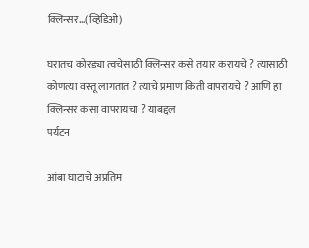क्लिन्सर…(व्हिडिओ)

घरातच कोरड्या त्वचेसाठी क्लिन्सर कसे तयार करायचे ? त्यासाठी कोणत्या वस्तू लागतात ? त्याचे प्रमाण किती वापरायचे ? आणि हा क्लिन्सर कसा वापरायचा ? याबद्दल
पर्यटन

आंबा घाटाचे अप्रतिम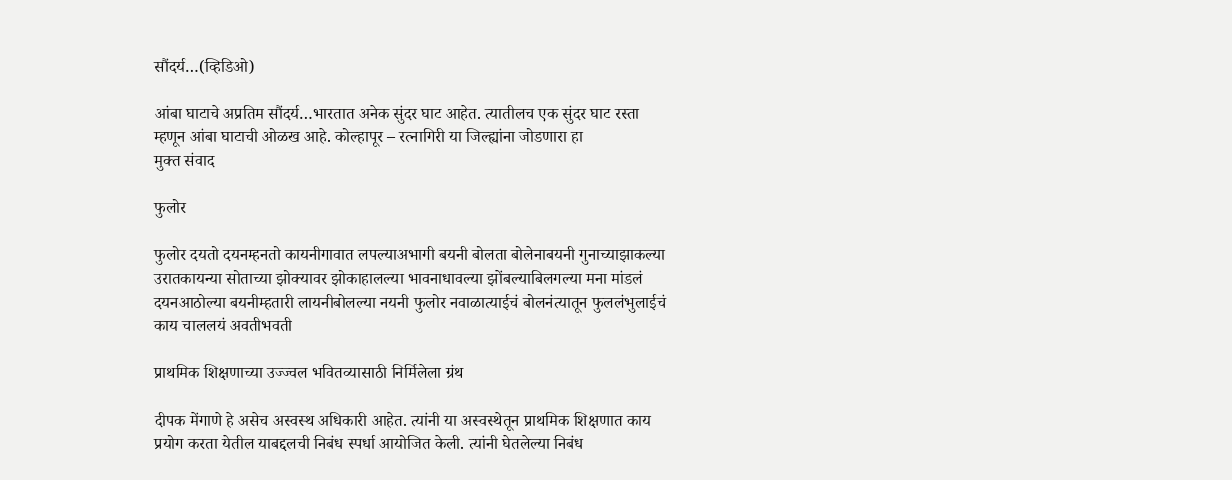सौंदर्य…(व्हिडिओ)

आंबा घाटाचे अप्रतिम सौंदर्य…भारतात अनेक सुंदर घाट आहेत. त्यातीलच एक सुंदर घाट रस्ता म्हणून आंबा घाटाची ओळख आहे. कोल्हापूर – रत्नागिरी या जिल्ह्यांना जोडणारा हा
मुक्त संवाद

फुलोर

फुलोर दयतो दयनम्हनतो कायनीगावात लपल्याअभागी बयनी बोलता बोलेनाबयनी गुनाच्याझाकल्या उरातकायन्या सोताच्या झोक्यावर झोकाहालल्या भावनाधावल्या झोंबल्याबिलगल्या मना मांडलं दयनआठोल्या बयनीम्हतारी लायनीबोलल्या नयनी फुलोर नवाळात्याईचं बोलनंत्यातून फुललंभुलाईचं
काय चाललयं अवतीभवती

प्राथमिक शिक्षणाच्या उज्ज्वल भवितव्यासाठी निर्मिलेला ग्रंथ

दीपक मेंगाणे हे असेच अस्वस्थ अधिकारी आहेत. त्यांनी या अस्वस्थेतून प्राथमिक शिक्षणात काय प्रयोग करता येतील याबद्दलची निबंध स्पर्धा आयोजित केली. त्यांनी घेतलेल्या निबंध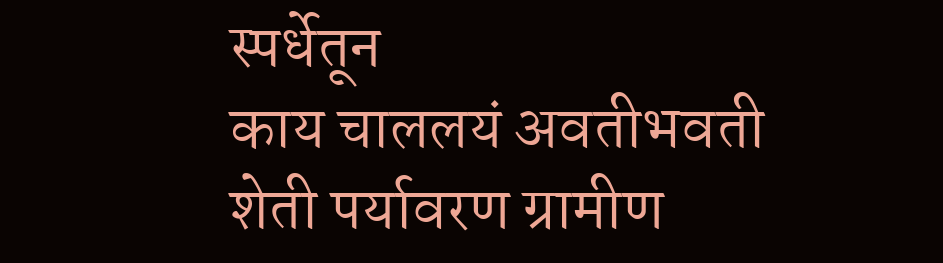स्पर्धेतून
काय चाललयं अवतीभवती शेती पर्यावरण ग्रामीण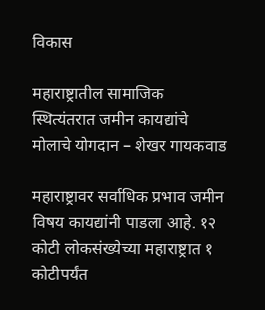विकास

महाराष्ट्रातील सामाजिक स्थित्यंतरात जमीन कायद्यांचे मोलाचे योगदान – शेखर गायकवाड

महाराष्ट्रावर सर्वाधिक प्रभाव जमीन विषय कायद्यांनी पाडला आहे. १२ कोटी लोकसंख्येच्या महाराष्ट्रात १ कोटीपर्यंत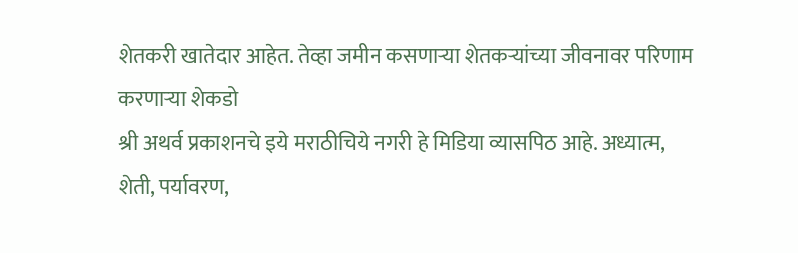शेतकरी खातेदार आहेत. तेव्हा जमीन कसणाऱ्या शेतकऱ्यांच्या जीवनावर परिणाम करणाऱ्या शेकडो
श्री अथर्व प्रकाशनचे इये मराठीचिये नगरी हे मिडिया व्यासपिठ आहे. अध्यात्म, शेती, पर्यावरण,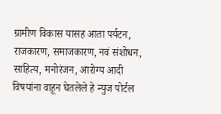ग्रामीण विकास यासह आता पर्यटन, राजकारण, समाजकारण, नवं संशोधन, साहित्य, मनोरंजन, आरोग्य आदी विषयांना वाहून घेतलेले हे न्युज पोर्टल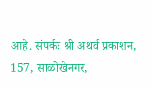आहे. संपर्कः श्री अथर्व प्रकाशन, 157, साळोखेनगर,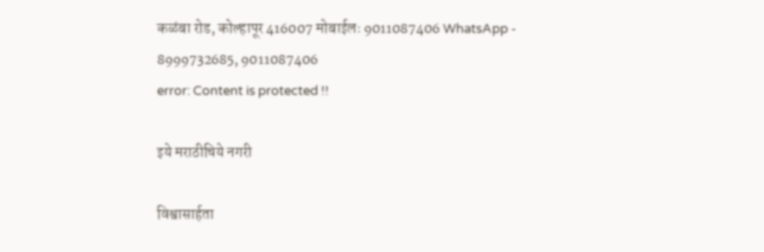कळंबा रोड, कोल्हापूर 416007 मोबाईलः 9011087406 WhatsApp - 8999732685, 9011087406
error: Content is protected !!

इये मराठीचिये नगरी

विश्वासार्हता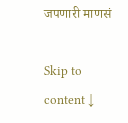जपणारी माणसं

Skip to content ↓